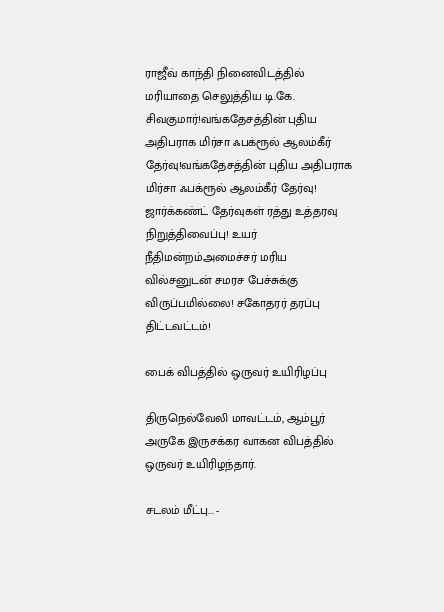ராஜீவ் காந்தி நினைவிடத்தில் மரியாதை செலுத்திய டி.கே. சிவகுமார்!வங்கதேசத்தின் புதிய அதிபராக மிர்சா ஃபக்ரூல் ஆலம்கீர் தேர்வு!வங்கதேசத்தின் புதிய அதிபராக மிர்சா ஃபக்ரூல் ஆலம்கீர் தேர்வு! ஜார்க்கண்ட் தேர்வுகள் ரத்து உத்தரவு நிறுத்திவைப்பு! உயர் நீதிமன்றம்அமைச்சர் மரிய வில்சனுடன் சமரச பேச்சுக்கு விருப்பமில்லை! சகோதரர் தரப்பு திட்டவட்டம்!

பைக் விபத்தில் ஒருவர் உயிரிழப்பு

திருநெல்வேலி மாவட்டம், ஆம்பூர் அருகே இருசக்கர வாகன விபத்தில் ஒருவர் உயிரிழந்தார்.

சடலம் மீட்பு... -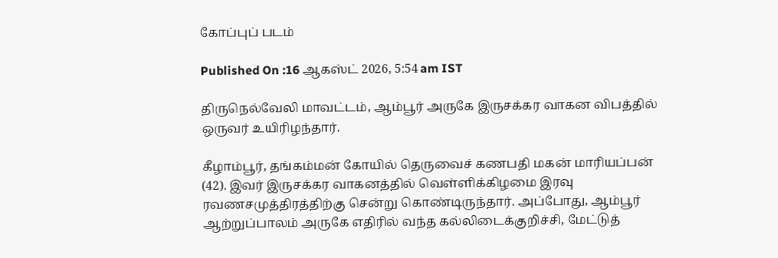கோப்புப் படம்

Published On :16 ஆகஸ்ட் 2026, 5:54 am IST

திருநெல்வேலி மாவட்டம், ஆம்பூர் அருகே இருசக்கர வாகன விபத்தில் ஒருவர் உயிரிழந்தார்.

கீழாம்பூர், தங்கம்மன் கோயில் தெருவைச் கணபதி மகன் மாரியப்பன் (42). இவர் இருசக்கர வாகனத்தில் வெள்ளிக்கிழமை இரவு ரவணசமுத்திரத்திற்கு சென்று கொண்டிருந்தார். அப்போது, ஆம்பூர் ஆற்றுப்பாலம் அருகே எதிரில் வந்த கல்லிடைக்குறிச்சி, மேட்டுத்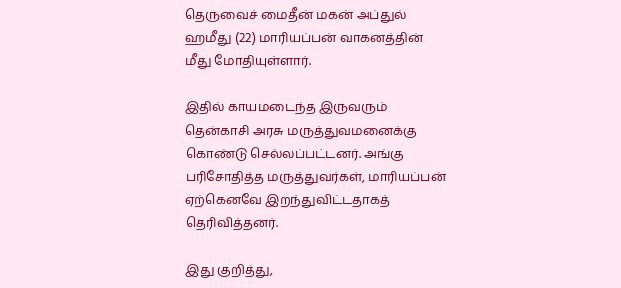தெருவைச் மைதீன் மகன் அப்துல் ஹமீது (22) மாரியப்பன் வாகனத்தின் மீது மோதியுள்ளார்.

இதில் காயமடைந்த இருவரும் தென்காசி அரசு மருத்துவமனைக்கு கொண்டு செல்லப்பட்டனர். அங்கு பரிசோதித்த மருத்துவர்கள், மாரியப்பன் ஏற்கெனவே இறந்துவிட்டதாகத் தெரிவித்தனர்.

இது குறித்து,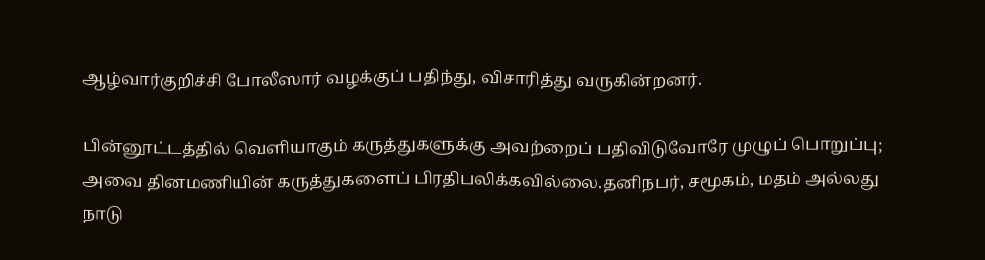ஆழ்வார்குறிச்சி போலீஸார் வழக்குப் பதிந்து, விசாரித்து வருகின்றனர்.

பின்னூட்டத்தில் வெளியாகும் கருத்துகளுக்கு அவற்றைப் பதிவிடுவோரே முழுப் பொறுப்பு; அவை தினமணியின் கருத்துகளைப் பிரதிபலிக்கவில்லை.தனிநபர், சமூகம், மதம் அல்லது நாடு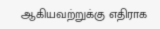ஆகியவற்றுக்கு எதிராக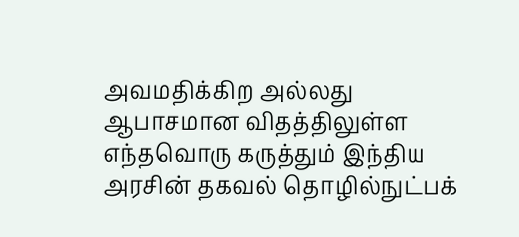அவமதிக்கிற அல்லது ஆபாசமான விதத்திலுள்ள எந்தவொரு கருத்தும் இந்திய அரசின் தகவல் தொழில்நுட்பக்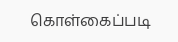கொள்கைப்படி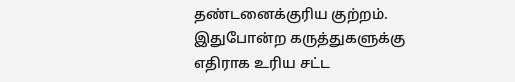தண்டனைக்குரிய குற்றம். இதுபோன்ற கருத்துகளுக்கு எதிராக உரிய சட்ட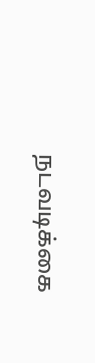நடவடிக்கை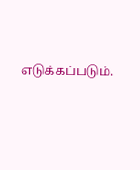எடுக்கப்படும்.